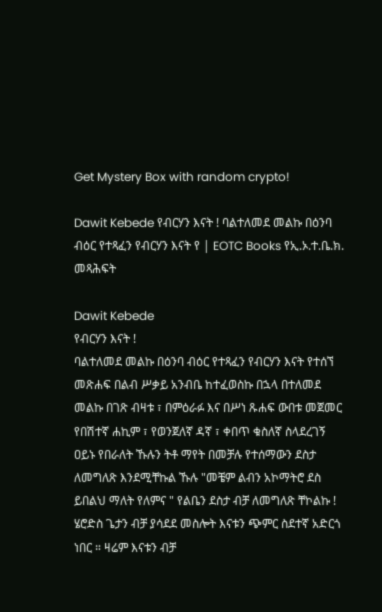Get Mystery Box with random crypto!

Dawit Kebede የብርሃን እናት ! ባልተለመደ መልኩ በዕንባ ብዕር የተጻፈን የብርሃን እናት የ | EOTC Books የኢ.ኦ.ተ.ቤ.ክ. መጻሕፍት

Dawit Kebede
የብርሃን እናት !
ባልተለመደ መልኩ በዕንባ ብዕር የተጻፈን የብርሃን እናት የተሰኘ መጽሐፍ በልብ ሥቃይ አንብቤ ከተፈወስኩ በኋላ በተለመደ መልኩ በገጽ ብዛቱ ፣ በምዕራፉ እና በሥነ ጹሐፍ ውበቱ መጀመር የበሽተኛ ሐኪም ፣ የወንጀለኛ ዳኛ ፣ ቀበጥ ቁስለኛ ስላደረገኝ ዐይኑ የበራለት ኹሉን ትቶ ማየት በመቻሉ የተሰማውን ደስታ ለመግለጽ እንደሚቸኩል ኹሉ "መቼም ልብን አኮማትሮ ደስ ይበልህ ማለት የለምና " የልቤን ደስታ ብቻ ለመግለጽ ቸኮልኩ !
ሄሮድስ ጌታን ብቻ ያሳደደ መስሎት እናቱን ጭምር ስደተኛ አድርጎ ነበር ። ዛሬም እናቱን ብቻ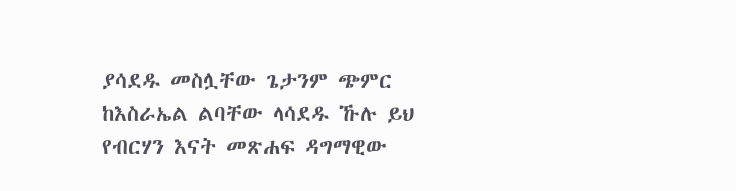ያሳደዱ መስሏቸው ጌታንም ጭምር ከእስራኤል ልባቸው ላሳደዱ ኹሉ ይህ የብርሃን እናት መጽሐፍ ዳግማዊው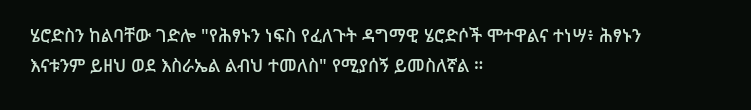ሄሮድስን ከልባቸው ገድሎ "የሕፃኑን ነፍስ የፈለጉት ዳግማዊ ሄሮድሶች ሞተዋልና ተነሣ፥ ሕፃኑን እናቱንም ይዘህ ወደ እስራኤል ልብህ ተመለስ" የሚያሰኝ ይመስለኛል ።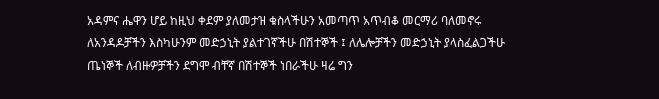አዳምና ሔዋን ሆይ ከዚህ ቀደም ያለመታዝ ቁስላችሁን አመጣጥ አጥብቆ መርማሪ ባለመኖሩ ለአንዳዶቻችን እስካሁንም መድኃኒት ያልተገኛችሁ በሽተኞች ፤ ለሌሎቻችን መድኃኒት ያላስፈልጋችሁ ጤነኞች ለብዙዎቻችን ደግሞ ብቸኛ በሽተኞች ነበራችሁ ዛሬ ግን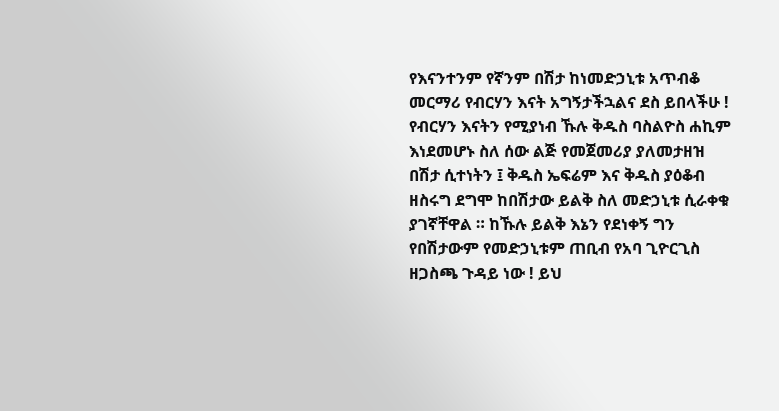የእናንተንም የኛንም በሽታ ከነመድኃኒቱ አጥብቆ መርማሪ የብርሃን እናት አግኝታችኋልና ደስ ይበላችሁ !
የብርሃን እናትን የሚያነብ ኹሉ ቅዱስ ባስልዮስ ሐኪም እነደመሆኑ ስለ ሰው ልጅ የመጀመሪያ ያለመታዘዝ በሽታ ሲተነትን ፤ ቅዱስ ኤፍሬም እና ቅዱስ ያዕቆብ ዘስሩግ ደግሞ ከበሽታው ይልቅ ስለ መድኃኒቱ ሲራቀቁ ያገኛቸዋል ። ከኹሉ ይልቅ እኔን የደነቀኝ ግን የበሽታውም የመድኃኒቱም ጠቢብ የአባ ጊዮርጊስ ዘጋስጫ ጉዳይ ነው ! ይህ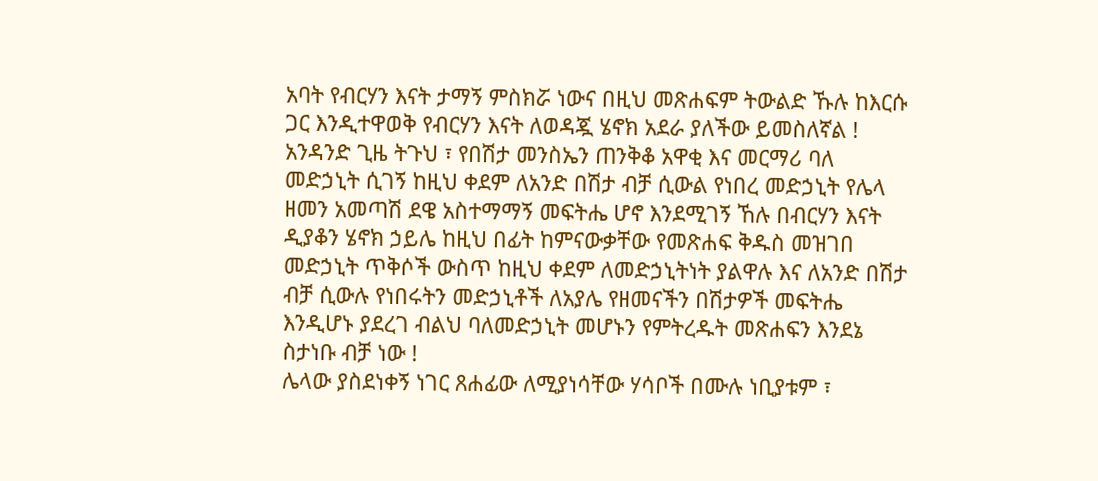አባት የብርሃን እናት ታማኝ ምስክሯ ነውና በዚህ መጽሐፍም ትውልድ ኹሉ ከእርሱ ጋር እንዲተዋወቅ የብርሃን እናት ለወዳጇ ሄኖክ አደራ ያለችው ይመስለኛል !
አንዳንድ ጊዜ ትጉህ ፣ የበሽታ መንስኤን ጠንቅቆ አዋቂ እና መርማሪ ባለ መድኃኒት ሲገኝ ከዚህ ቀደም ለአንድ በሽታ ብቻ ሲውል የነበረ መድኃኒት የሌላ ዘመን አመጣሽ ደዌ አስተማማኝ መፍትሔ ሆኖ እንደሚገኝ ኸሉ በብርሃን እናት ዲያቆን ሄኖክ ኃይሌ ከዚህ በፊት ከምናውቃቸው የመጽሐፍ ቅዱስ መዝገበ መድኃኒት ጥቅሶች ውስጥ ከዚህ ቀደም ለመድኃኒትነት ያልዋሉ እና ለአንድ በሽታ ብቻ ሲውሉ የነበሩትን መድኃኒቶች ለአያሌ የዘመናችን በሽታዎች መፍትሔ እንዲሆኑ ያደረገ ብልህ ባለመድኃኒት መሆኑን የምትረዱት መጽሐፍን እንደኔ ስታነቡ ብቻ ነው !
ሌላው ያስደነቀኝ ነገር ጸሐፊው ለሚያነሳቸው ሃሳቦች በሙሉ ነቢያቱም ፣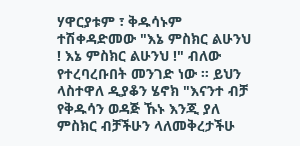ሃዋርያቱም ፣ ቅዱሳኑም ተሽቀዳድመው "እኔ ምስክር ልሁንህ ! እኔ ምስክር ልሁንህ !" ብለው የተረባረቡበት መንገድ ነው ። ይህን ላስተዋለ ዲያቆን ሄኖክ "እናንተ ብቻ የቅዱሳን ወዳጅ ኹኑ እንጂ ያለ ምስክር ብቻችሁን ላለመቅረታችሁ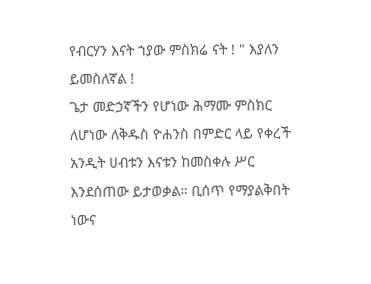የብርሃን እናት ኀያው ምስክሬ ናት ! " እያለን ይመስለኛል !
ጌታ መድኃኛችን የሆነው ሕማሙ ምስክር ለሆነው ለቅዱስ ዮሐንስ በምድር ላይ የቀረች አንዲት ሀብቱን እናቱን ከመስቀሉ ሥር እንደሰጠው ይታወቃል። ቢሰጥ የማያልቅበት ነውና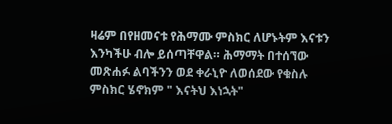ዛሬም በየዘመናቱ የሕማሙ ምስክር ለሆኑትም እናቱን እንካችሁ ብሎ ይሰጣቸዋል። ሕማማት በተሰኘው መጽሐፉ ልባችንን ወደ ቀራኒዮ ለወሰደው የቁስሉ ምስክር ሄኖክም " እናትህ እነኋት"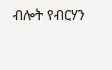ብሎት የብርሃን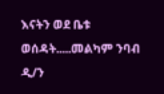እናትን ወደ ቤቱ ወሰዳት.....መልካም ንባብ
ዲ/ን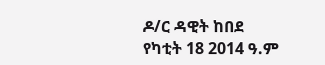ዶ/ር ዳዊት ከበደ
የካቲት 18 2014 ዓ.ም